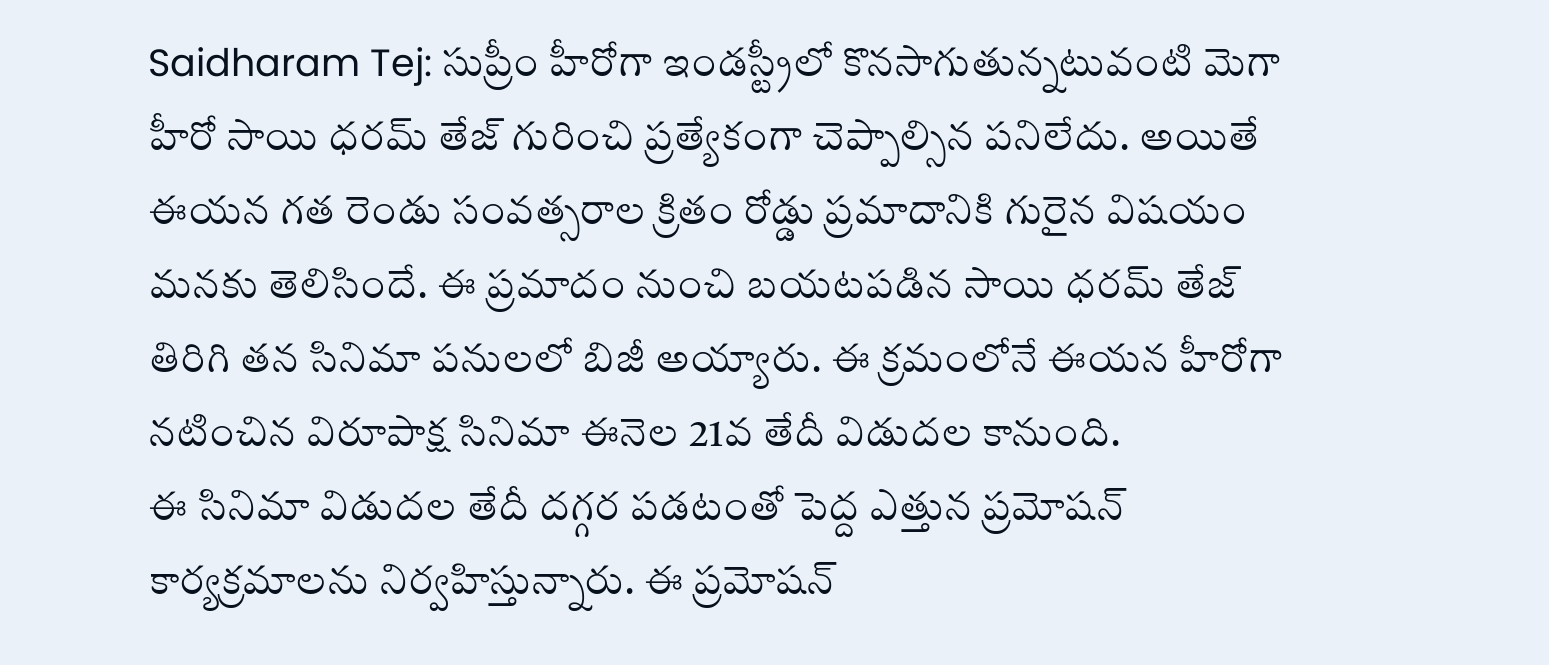Saidharam Tej: సుప్రీం హీరోగా ఇండస్ట్రీలో కొనసాగుతున్నటువంటి మెగా హీరో సాయి ధరమ్ తేజ్ గురించి ప్రత్యేకంగా చెప్పాల్సిన పనిలేదు. అయితే ఈయన గత రెండు సంవత్సరాల క్రితం రోడ్డు ప్రమాదానికి గురైన విషయం మనకు తెలిసిందే. ఈ ప్రమాదం నుంచి బయటపడిన సాయి ధరమ్ తేజ్ తిరిగి తన సినిమా పనులలో బిజీ అయ్యారు. ఈ క్రమంలోనే ఈయన హీరోగా నటించిన విరూపాక్ష సినిమా ఈనెల 21వ తేదీ విడుదల కానుంది.
ఈ సినిమా విడుదల తేదీ దగ్గర పడటంతో పెద్ద ఎత్తున ప్రమోషన్ కార్యక్రమాలను నిర్వహిస్తున్నారు. ఈ ప్రమోషన్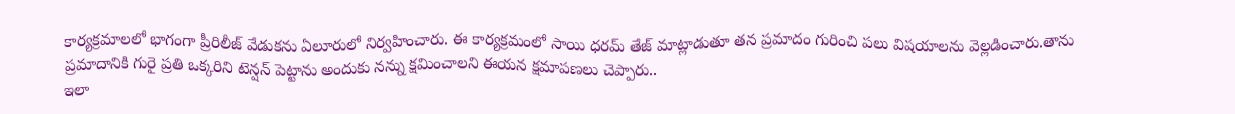కార్యక్రమాలలో భాగంగా ప్రీరిలీజ్ వేడుకను ఏలూరులో నిర్వహించారు. ఈ కార్యక్రమంలో సాయి ధరమ్ తేజ్ మాట్లాడుతూ తన ప్రమాదం గురించి పలు విషయాలను వెల్లడించారు.తాను ప్రమాదానికి గురై ప్రతి ఒక్కరిని టెన్షన్ పెట్టాను అందుకు నన్ను క్షమించాలని ఈయన క్షమాపణలు చెప్పారు..
ఇలా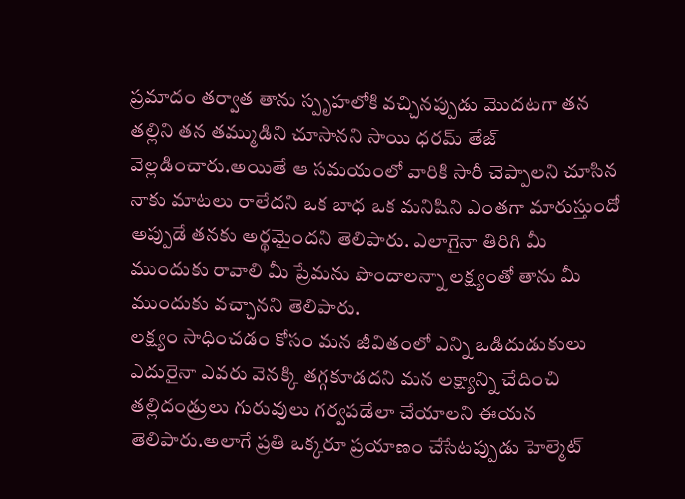ప్రమాదం తర్వాత తాను స్పృహలోకి వచ్చినప్పుడు మొదటగా తన తల్లిని తన తమ్ముడిని చూసానని సాయి ధరమ్ తేజ్ వెల్లడించారు.అయితే ఆ సమయంలో వారికి సారీ చెప్పాలని చూసిన నాకు మాటలు రాలేదని ఒక బాధ ఒక మనిషిని ఎంతగా మారుస్తుందో అప్పుడే తనకు అర్థమైందని తెలిపారు. ఎలాగైనా తిరిగి మీ ముందుకు రావాలి మీ ప్రేమను పొందాలన్నా లక్ష్యంతో తాను మీ ముందుకు వచ్చానని తెలిపారు.
లక్ష్యం సాధించడం కోసం మన జీవితంలో ఎన్ని ఒడిదుడుకులు ఎదురైనా ఎవరు వెనక్కి తగ్గకూడదని మన లక్ష్యాన్ని చేదించి తల్లిదండ్రులు గురువులు గర్వపడేలా చేయాలని ఈయన తెలిపారు.అలాగే ప్రతి ఒక్కరూ ప్రయాణం చేసేటప్పుడు హెల్మెట్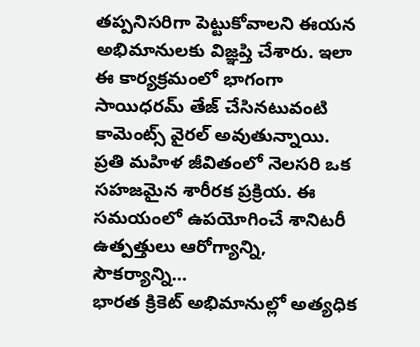తప్పనిసరిగా పెట్టుకోవాలని ఈయన అభిమానులకు విజ్ఞప్తి చేశారు. ఇలా ఈ కార్యక్రమంలో భాగంగా సాయిధరమ్ తేజ్ చేసినటువంటి కామెంట్స్ వైరల్ అవుతున్నాయి.
ప్రతి మహిళ జీవితంలో నెలసరి ఒక సహజమైన శారీరక ప్రక్రియ. ఈ సమయంలో ఉపయోగించే శానిటరీ ఉత్పత్తులు ఆరోగ్యాన్ని, సౌకర్యాన్ని…
భారత క్రికెట్ అభిమానుల్లో అత్యధిక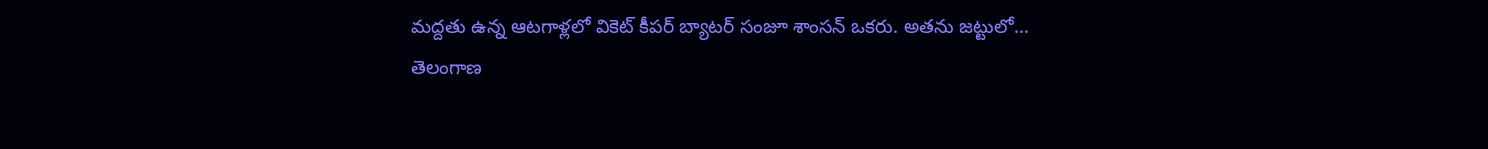మద్దతు ఉన్న ఆటగాళ్లలో వికెట్ కీపర్ బ్యాటర్ సంజూ శాంసన్ ఒకరు. అతను జట్టులో…
తెలంగాణ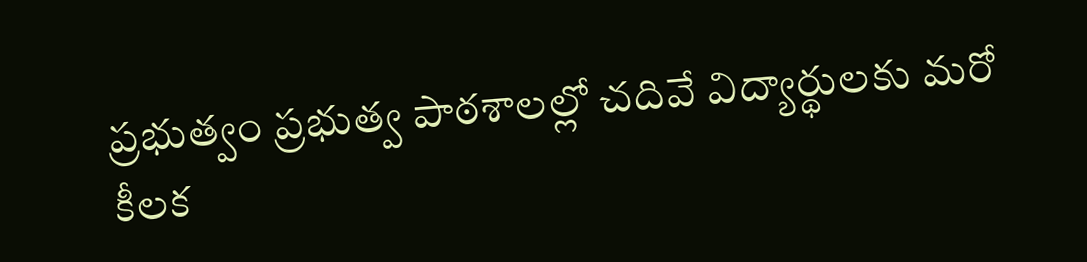ప్రభుత్వం ప్రభుత్వ పాఠశాలల్లో చదివే విద్యార్థులకు మరో కీలక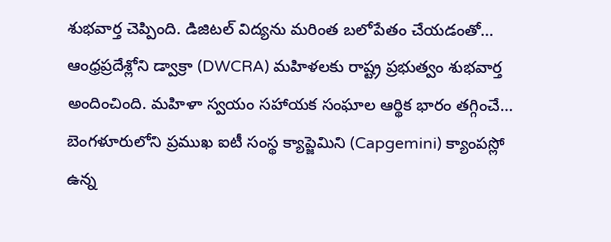శుభవార్త చెప్పింది. డిజిటల్ విద్యను మరింత బలోపేతం చేయడంతో…
ఆంధ్రప్రదేశ్లోని డ్వాక్రా (DWCRA) మహిళలకు రాష్ట్ర ప్రభుత్వం శుభవార్త అందించింది. మహిళా స్వయం సహాయక సంఘాల ఆర్థిక భారం తగ్గించే…
బెంగళూరులోని ప్రముఖ ఐటీ సంస్థ క్యాప్జెమిని (Capgemini) క్యాంపస్లో ఉన్న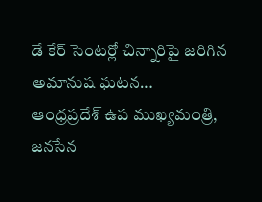డే కేర్ సెంటర్లో చిన్నారిపై జరిగిన అమానుష ఘటన…
ఆంధ్రప్రదేశ్ ఉప ముఖ్యమంత్రి, జనసేన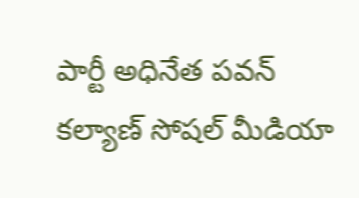పార్టీ అధినేత పవన్ కల్యాణ్ సోషల్ మీడియా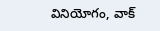వినియోగం, వాక్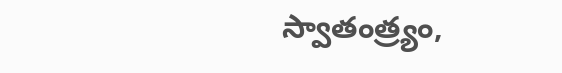స్వాతంత్ర్యం,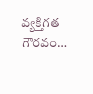వ్యక్తిగత గౌరవం…